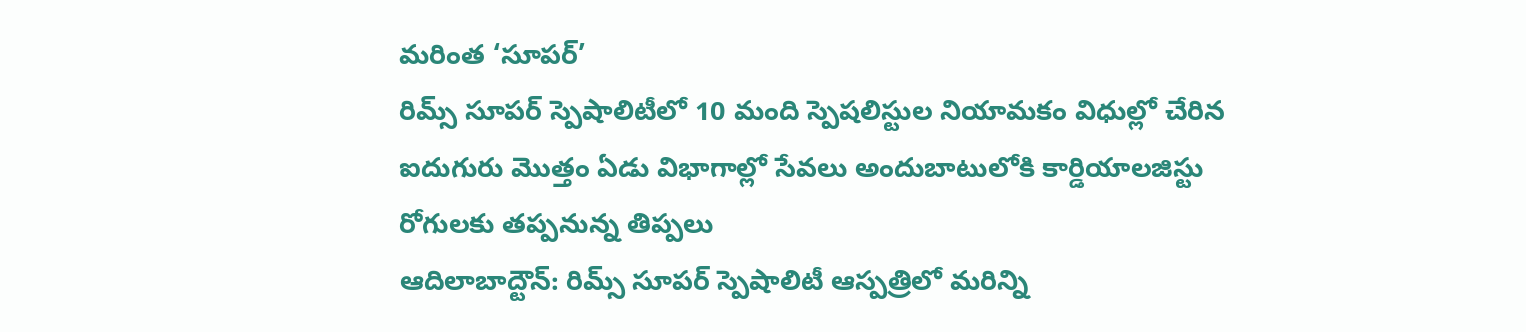మరింత ‘సూపర్’
రిమ్స్ సూపర్ స్పెషాలిటీలో 10 మంది స్పెషలిస్టుల నియామకం విధుల్లో చేరిన ఐదుగురు మొత్తం ఏడు విభాగాల్లో సేవలు అందుబాటులోకి కార్డియాలజిస్టు రోగులకు తప్పనున్న తిప్పలు
ఆదిలాబాద్టౌన్: రిమ్స్ సూపర్ స్పెషాలిటీ ఆస్పత్రిలో మరిన్ని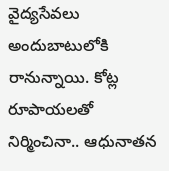వైద్యసేవలు అందుబాటులోకి రానున్నాయి. కోట్ల రూపాయలతో నిర్మించినా.. ఆధునాతన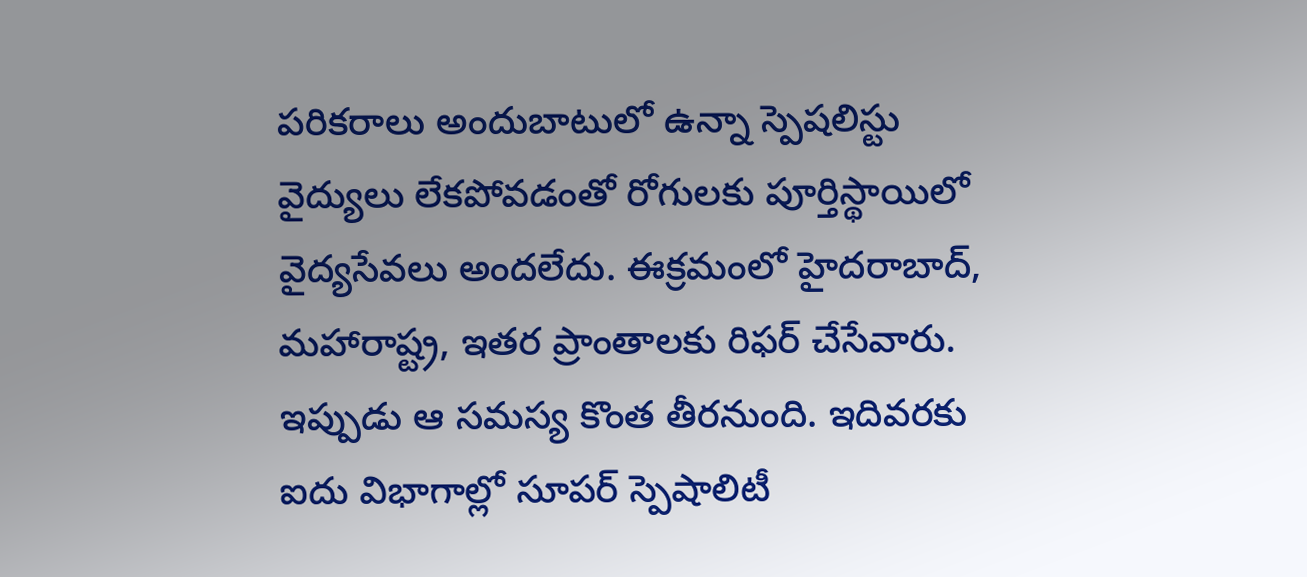పరికరాలు అందుబాటులో ఉన్నా స్పెషలిస్టు వైద్యులు లేకపోవడంతో రోగులకు పూర్తిస్థాయిలో వైద్యసేవలు అందలేదు. ఈక్రమంలో హైదరాబాద్, మహారాష్ట్ర, ఇతర ప్రాంతాలకు రిఫర్ చేసేవారు. ఇప్పుడు ఆ సమస్య కొంత తీరనుంది. ఇదివరకు ఐదు విభాగాల్లో సూపర్ స్పెషాలిటీ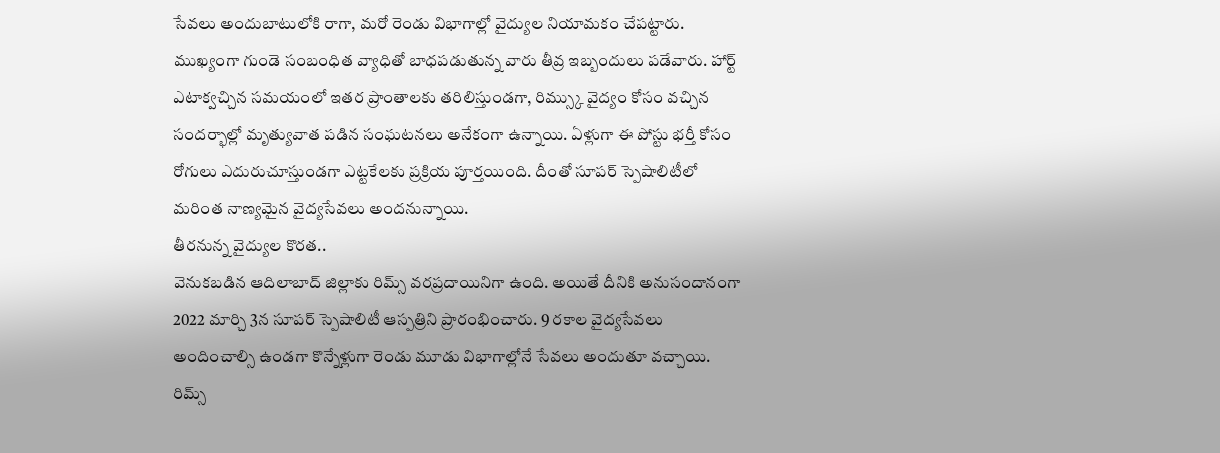సేవలు అందుబాటులోకి రాగా, మరో రెండు విభాగాల్లో వైద్యుల నియామకం చేపట్టారు. ముఖ్యంగా గుండె సంబంధిత వ్యాధితో బాధపడుతున్న వారు తీవ్ర ఇబ్బందులు పడేవారు. హార్ట్ ఎటాక్వచ్చిన సమయంలో ఇతర ప్రాంతాలకు తరిలిస్తుండగా, రిమ్స్కు వైద్యం కోసం వచ్చిన సందర్భాల్లో మృత్యువాత పడిన సంఘటనలు అనేకంగా ఉన్నాయి. ఏళ్లుగా ఈ పోస్టు భర్తీ కోసం రోగులు ఎదురుచూస్తుండగా ఎట్టకేలకు ప్రక్రియ పూర్తయింది. దీంతో సూపర్ స్పెషాలిటీలో మరింత నాణ్యమైన వైద్యసేవలు అందనున్నాయి.
తీరనున్న వైద్యుల కొరత..
వెనుకబడిన ఆదిలాబాద్ జిల్లాకు రిమ్స్ వరప్రదాయినిగా ఉంది. అయితే దీనికి అనుసందానంగా 2022 మార్చి 3న సూపర్ స్పెషాలిటీ ఆస్పత్రిని ప్రారంభించారు. 9 రకాల వైద్యసేవలు అందించాల్సి ఉండగా కొన్నేళ్లుగా రెండు మూడు విభాగాల్లోనే సేవలు అందుతూ వచ్చాయి. రిమ్స్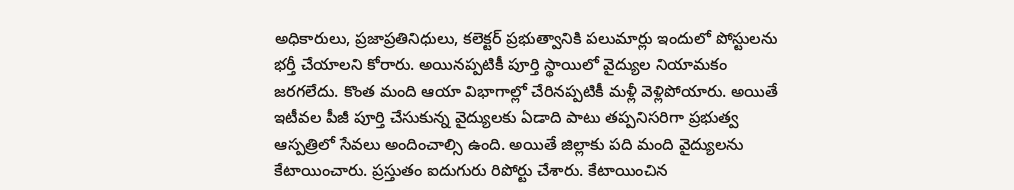అధికారులు, ప్రజాప్రతినిధులు, కలెక్టర్ ప్రభుత్వానికి పలుమార్లు ఇందులో పోస్టులను భర్తీ చేయాలని కోరారు. అయినప్పటికీ పూర్తి స్థాయిలో వైద్యుల నియామకం జరగలేదు. కొంత మంది ఆయా విభాగాల్లో చేరినప్పటికీ మళ్లీ వెళ్లిపోయారు. అయితే ఇటీవల పీజీ పూర్తి చేసుకున్న వైద్యులకు ఏడాది పాటు తప్పనిసరిగా ప్రభుత్వ ఆస్పత్రిలో సేవలు అందించాల్సి ఉంది. అయితే జిల్లాకు పది మంది వైద్యులను కేటాయించారు. ప్రస్తుతం ఐదుగురు రిపోర్టు చేశారు. కేటాయించిన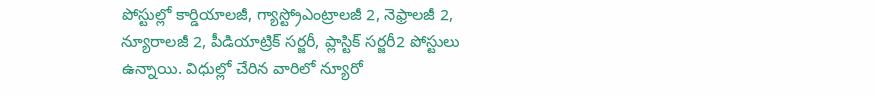పోస్టుల్లో కార్డియాలజీ, గ్యాస్ట్రోఎంట్రాలజీ 2, నెఫ్రాలజీ 2, న్యూరాలజీ 2, పీడియాట్రిక్ సర్జరీ, ప్లాస్టిక్ సర్జరీ2 పోస్టులు ఉన్నాయి. విధుల్లో చేరిన వారిలో న్యూరో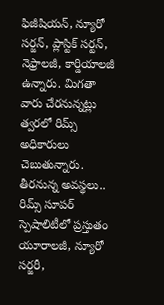ఫిజీషియన్, న్యూరో సర్జన్, ప్లాస్టిక్ సర్టన్, నెఫ్రాలజీ, కార్డియాలజీ ఉన్నారు. మిగతా వారు చేరనున్నట్లు త్వరలో రిమ్స్ అధికారులు చెబుతున్నారు.
తీరనున్న అవస్థలు..
రిమ్స్ సూపర్ స్పెషాలిటీలో ప్రస్తుతం యూరాలజీ, న్యూరో సర్జరీ,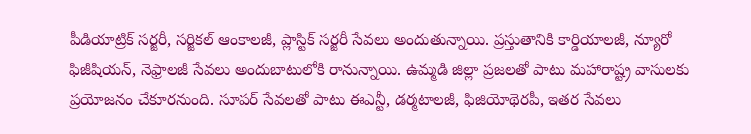పీడియాట్రిక్ సర్జరీ, సర్జికల్ ఆంకాలజీ, ప్లాస్టిక్ సర్జరీ సేవలు అందుతున్నాయి. ప్రస్తుతానికి కార్డియాలజీ, న్యూరో ఫిజీషియన్, నెఫ్రాలజీ సేవలు అందుబాటులోకి రానున్నాయి. ఉమ్మడి జిల్లా ప్రజలతో పాటు మహారాష్ట్ర వాసులకు ప్రయోజనం చేకూరనుంది. సూపర్ సేవలతో పాటు ఈఎన్టీ, డర్మటాలజీ, ఫిజియోథెరపీ, ఇతర సేవలు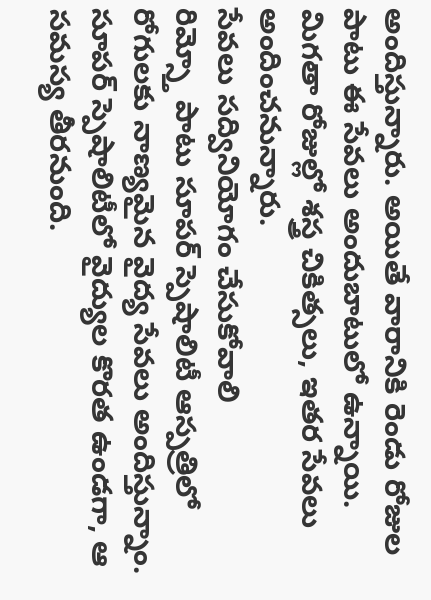అందిస్తున్నారు. అయితే వారానికి రెండు రోజుల పాటు ఈ సేవలు అందుబాటులో ఉన్నాయి. మిగతా రోజుల్లో శస్త్ర చికిత్సలు, ఇతర సేవలు అందించనున్నారు.
సేవలు సద్వినియోగం చేసుకోవాలి
రిమ్స్తో పాటు సూపర్ స్పెషాలిటీ ఆస్పత్రిలో రోగులకు నాణ్యమైన వైద్య సేవలు అందిస్తున్నాం. సూపర్ స్పెషాలిటీలో వైద్యుల కొరత ఉండగా, ఆ సమస్య తీరనుంది.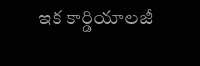ఇక కార్డియాలజీ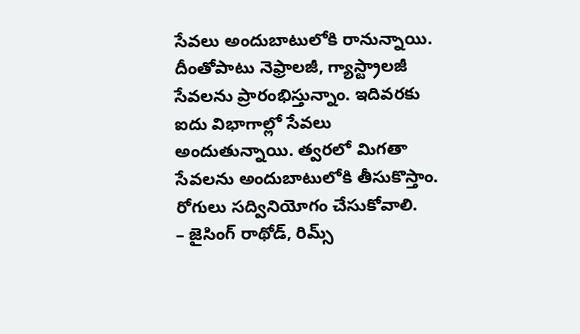సేవలు అందుబాటులోకి రానున్నాయి. దీంతోపాటు నెఫ్రాలజీ, గ్యాస్ట్రాలజీ సేవలను ప్రారంభిస్తున్నాం. ఇదివరకు ఐదు విభాగాల్లో సేవలు అందుతున్నాయి. త్వరలో మిగతా సేవలను అందుబాటులోకి తీసుకొస్తాం. రోగులు సద్వినియోగం చేసుకోవాలి.
– జైసింగ్ రాథోడ్, రిమ్స్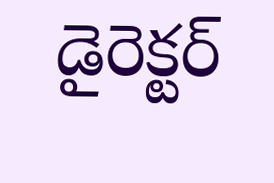డైరెక్టర్